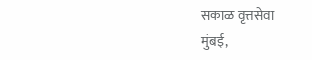सकाळ वृत्तसेवा
मुंबई,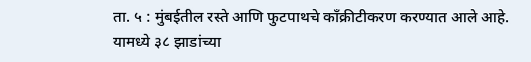ता. ५ : मुंबईतील रस्ते आणि फुटपाथचे काँक्रीटीकरण करण्यात आले आहे. यामध्ये ३८ झाडांच्या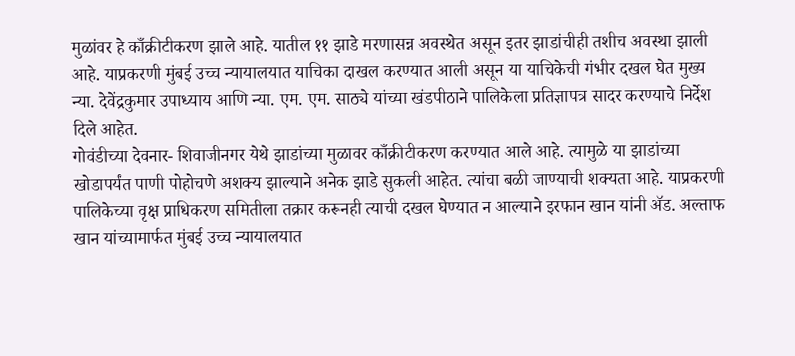मुळांवर हे काँक्रीटीकरण झाले आहे. यातील ११ झाडे मरणासन्न अवस्थेत असून इतर झाडांचीही तशीच अवस्था झाली आहे. याप्रकरणी मुंबई उच्च न्यायालयात याचिका दाखल करण्यात आली असून या याचिकेची गंभीर दखल घेत मुख्य न्या. देवेंद्रकुमार उपाध्याय आणि न्या. एम. एम. साठ्ये यांच्या खंडपीठाने पालिकेला प्रतिज्ञापत्र सादर करण्याचे निर्देश दिले आहेत.
गोवंडीच्या देवनार- शिवाजीनगर येथे झाडांच्या मुळावर काँक्रीटीकरण करण्यात आले आहे. त्यामुळे या झाडांच्या खोडापर्यंत पाणी पोहोचणे अशक्य झाल्याने अनेक झाडे सुकली आहेत. त्यांचा बळी जाण्याची शक्यता आहे. याप्रकरणी पालिकेच्या वृक्ष प्राधिकरण समितीला तक्रार करूनही त्याची दखल घेण्यात न आल्याने इरफान खान यांनी ॲड. अल्ताफ खान यांच्यामार्फत मुंबई उच्च न्यायालयात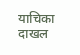याचिका दाखल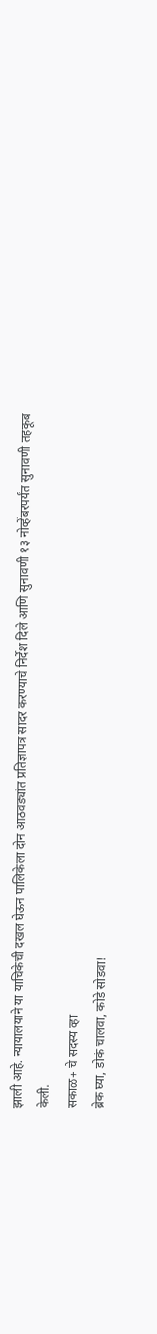झाली आहे. न्यायालयाने या याचिकेची दखल घेऊन पालिकेला दोन आठवड्यांत प्रतिज्ञापत्र सादर करण्याचे निर्देश दिले आणि सुनावणी १३ नोव्हेंबरपर्यंत सुनावणी तहकूब केली.
सकाळ+ चे सदस्य व्हा
ब्रेक घ्या, डोकं चालवा, कोडे सोडवा!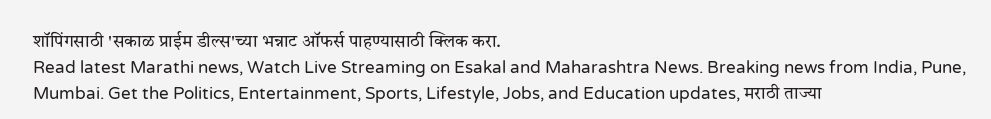शॉपिंगसाठी 'सकाळ प्राईम डील्स'च्या भन्नाट ऑफर्स पाहण्यासाठी क्लिक करा.
Read latest Marathi news, Watch Live Streaming on Esakal and Maharashtra News. Breaking news from India, Pune, Mumbai. Get the Politics, Entertainment, Sports, Lifestyle, Jobs, and Education updates, मराठी ताज्या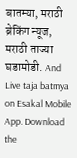बातम्या, मराठी ब्रेकिंग न्यूज, मराठी ताज्या घडामोडी. And Live taja batmya on Esakal Mobile App. Download the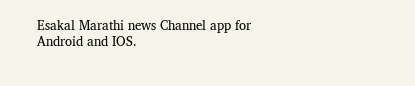Esakal Marathi news Channel app for Android and IOS.